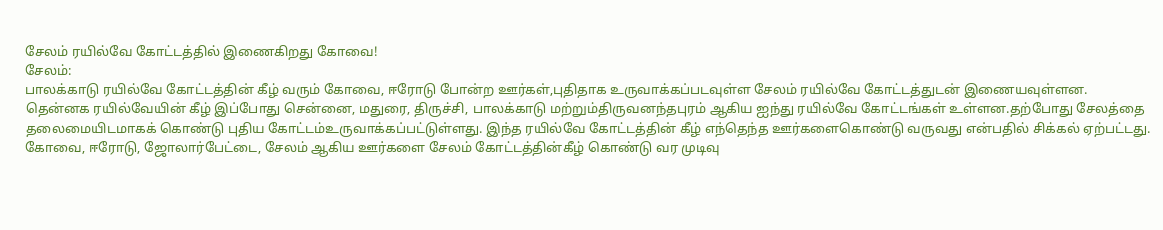சேலம் ரயில்வே கோட்டத்தில் இணைகிறது கோவை!
சேலம்:
பாலக்காடு ரயில்வே கோட்டத்தின் கீழ் வரும் கோவை, ஈரோடு போன்ற ஊர்கள்,புதிதாக உருவாக்கப்படவுள்ள சேலம் ரயில்வே கோட்டத்துடன் இணையவுள்ளன.
தென்னக ரயில்வேயின் கீழ் இப்போது சென்னை, மதுரை, திருச்சி, பாலக்காடு மற்றும்திருவனந்தபுரம் ஆகிய ஐந்து ரயில்வே கோட்டங்கள் உள்ளன.தற்போது சேலத்தை தலைமையிடமாகக் கொண்டு புதிய கோட்டம்உருவாக்கப்பட்டுள்ளது. இந்த ரயில்வே கோட்டத்தின் கீழ் எந்தெந்த ஊர்களைகொண்டு வருவது என்பதில் சிக்கல் ஏற்பட்டது.
கோவை, ஈரோடு, ஜோலார்பேட்டை, சேலம் ஆகிய ஊர்களை சேலம் கோட்டத்தின்கீழ் கொண்டு வர முடிவு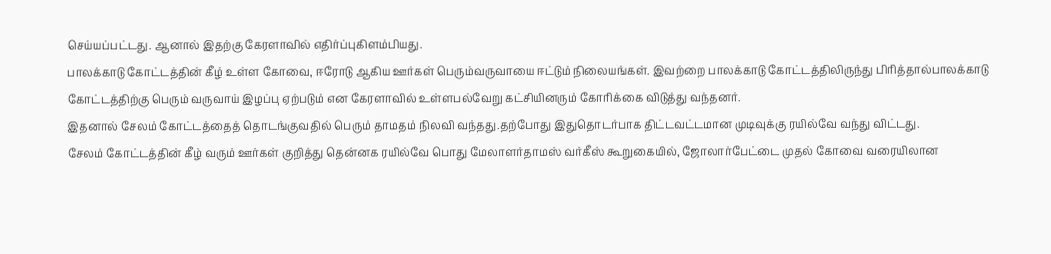செய்யப்பட்டது. ஆனால் இதற்கு கேரளாவில் எதிர்ப்புகிளம்பியது.
பாலக்காடு கோட்டத்தின் கீழ் உள்ள கோவை, ஈரோடு ஆகிய ஊர்கள் பெரும்வருவாயை ஈட்டும் நிலையங்கள். இவற்றை பாலக்காடு கோட்டத்திலிருந்து பிரித்தால்பாலக்காடு கோட்டத்திற்கு பெரும் வருவாய் இழப்பு ஏற்படும் என கேரளாவில் உள்ளபல்வேறு கட்சியினரும் கோரிக்கை விடுத்து வந்தனர்.
இதனால் சேலம் கோட்டத்தைத் தொடங்குவதில் பெரும் தாமதம் நிலவி வந்தது.தற்போது இதுதொடர்பாக திட்டவட்டமான முடிவுக்கு ரயில்வே வந்து விட்டது.
சேலம் கோட்டத்தின் கீழ் வரும் ஊர்கள் குறித்து தென்னக ரயில்வே பொது மேலாளர்தாமஸ் வர்கீஸ் கூறுகையில், ஜோலார்பேட்டை முதல் கோவை வரையிலான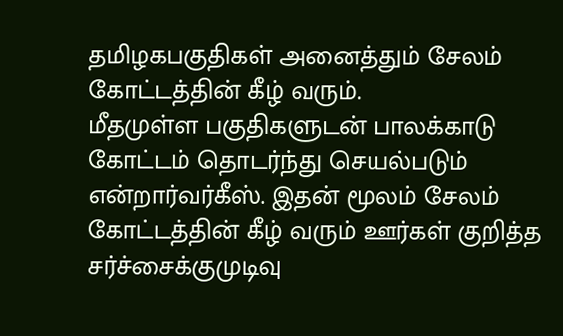தமிழகபகுதிகள் அனைத்தும் சேலம் கோட்டத்தின் கீழ் வரும்.
மீதமுள்ள பகுதிகளுடன் பாலக்காடு கோட்டம் தொடர்ந்து செயல்படும் என்றார்வர்கீஸ். இதன் மூலம் சேலம் கோட்டத்தின் கீழ் வரும் ஊர்கள் குறித்த சர்ச்சைக்குமுடிவு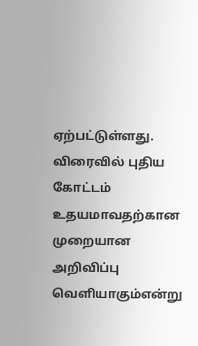ஏற்பட்டுள்ளது.
விரைவில் புதிய கோட்டம் உதயமாவதற்கான முறையான அறிவிப்பு வெளியாகும்என்று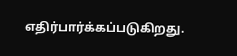எதிர்பார்க்கப்படுகிறது.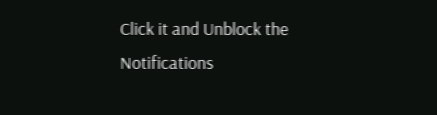Click it and Unblock the Notifications